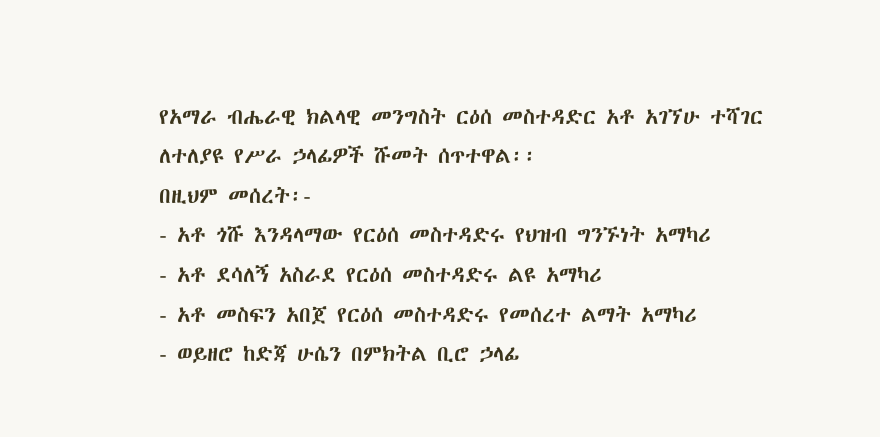የአማራ ብሔራዊ ክልላዊ መንግስት ርዕሰ መስተዳድር አቶ አገኘሁ ተሻገር ለተለያዩ የሥራ ኃላፊዎች ሹመት ሰጥተዋል፡፡
በዚህም መሰረት፡-
- አቶ ጎሹ እንዳላማው የርዕሰ መስተዳድሩ የህዝብ ግንኙነት አማካሪ
- አቶ ደሳለኝ አስራደ የርዕሰ መስተዳድሩ ልዩ አማካሪ
- አቶ መስፍን አበጀ የርዕሰ መስተዳድሩ የመሰረተ ልማት አማካሪ
- ወይዘሮ ከድጃ ሁሴን በምክትል ቢሮ ኃላፊ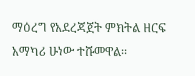ማዕረግ የአደረጃጀት ምክትል ዘርፍ አማካሪ ሁነው ተሹመዋል፡፡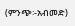(ምንጭ፡-አብመድ)